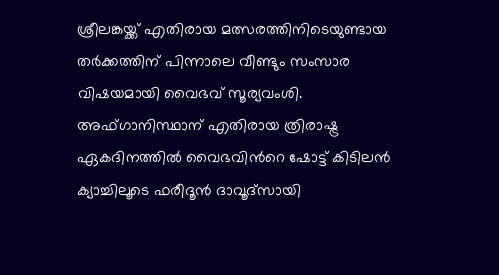ശ്രീലങ്കയ്ക്ക് എതിരായ മത്സരത്തിനിടെയുണ്ടായ തര്‍ക്കത്തിന് പിന്നാലെ വീണ്ടും സംസാര വിഷയമായി വൈഭവ് സൂര്യവംശി. അഫ്ഗാനിസ്ഥാന് എതിരായ ത്രിരാഷ്ട്ര ഏകദിനത്തില്‍ വൈഭവിന്‍റെ ഷോട്ട് കിടിലന്‍ ക്യാച്ചിലൂടെ ഫരീദൂൻ ദാവൂദ്‌സായി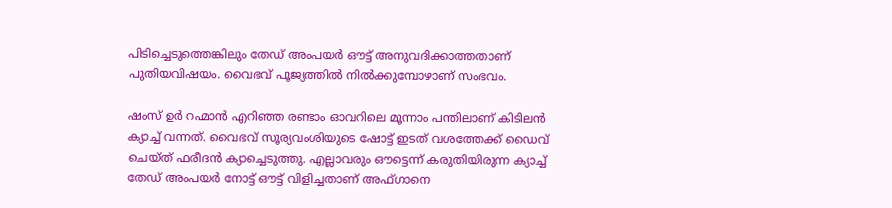പിടിച്ചെടുത്തെങ്കിലും തേഡ് അംപയര്‍ ഔട്ട് അനുവദിക്കാത്തതാണ് പുതിയവിഷയം. വൈഭവ് പൂജ്യത്തില്‍ നില്‍ക്കുമ്പോഴാണ് സംഭവം.

ഷംസ് ഉർ റഹ്മാൻ എറിഞ്ഞ രണ്ടാം ഓവറിലെ മൂന്നാം പന്തിലാണ് കിടിലന്‍ ക്യാച്ച് വന്നത്. വൈഭവ് സൂര്യവംശിയുടെ ഷോട്ട് ഇടത് വശത്തേക്ക് ഡൈവ് ചെയ്ത് ഫരീദന്‍ ക്യാച്ചെടുത്തു. എല്ലാവരും ഔട്ടെന്ന് കരുതിയിരുന്ന ക്യാച്ച് തേഡ് അംപയര്‍ നോട്ട് ഔട്ട് വിളിച്ചതാണ് അഫ്ഗാനെ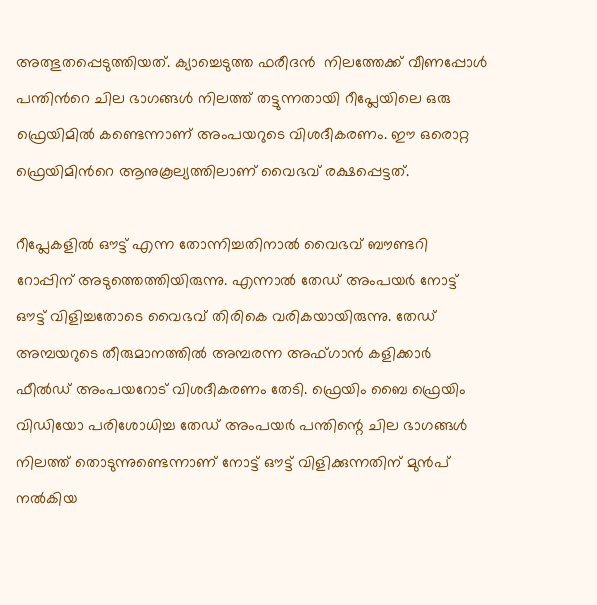അത്ഭുതപ്പെടുത്തിയത്. ക്യാച്ചെടുത്ത ഫരീദന്‍  നിലത്തേക്ക് വീണപ്പോൾ പന്തിന്‍റെ ചില ഭാഗങ്ങൾ നിലത്ത് തട്ടുന്നതായി റീപ്ലേയിലെ ഒരു ഫ്രെയിമിൽ കണ്ടെന്നാണ് അംപയറുടെ വിശദീകരണം. ഈ ഒരൊറ്റ ഫ്രെയിമിന്‍റെ ആനുകൂല്യത്തിലാണ് വൈഭവ് രക്ഷപ്പെട്ടത്.

റീപ്ലേകളില്‍ ഔട്ട് എന്ന തോന്നിച്ചതിനാല്‍ വൈഭവ് ബൗണ്ടറി റോപ്പിന് അടുത്തെത്തിയിരുന്നു. എന്നാല്‍ തേഡ് അംപയര്‍ നോട്ട് ഔട്ട് വിളിച്ചതോടെ വൈഭവ് തിരികെ വരികയായിരുന്നു. തേഡ് അമ്പയറുടെ തീരുമാനത്തിൽ അമ്പരന്ന അഫ്ഗാൻ കളിക്കാർ ഫീല്‍ഡ് അംപയറോട് വിശദീകരണം തേടി. ഫ്രെയിം ബൈ ഫ്രെയിം വിഡിയോ പരിശോധിച്ച തേഡ് അംപയര്‍ പന്തിന്റെ ചില ഭാഗങ്ങൾ നിലത്ത് തൊടുന്നുണ്ടെന്നാണ് നോട്ട് ഔട്ട് വിളിക്കുന്നതിന് മുന്‍പ് നല്‍കിയ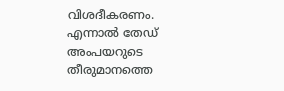വിശദീകരണം. എന്നാല്‍ തേഡ് അംപയറുടെ തീരുമാനത്തെ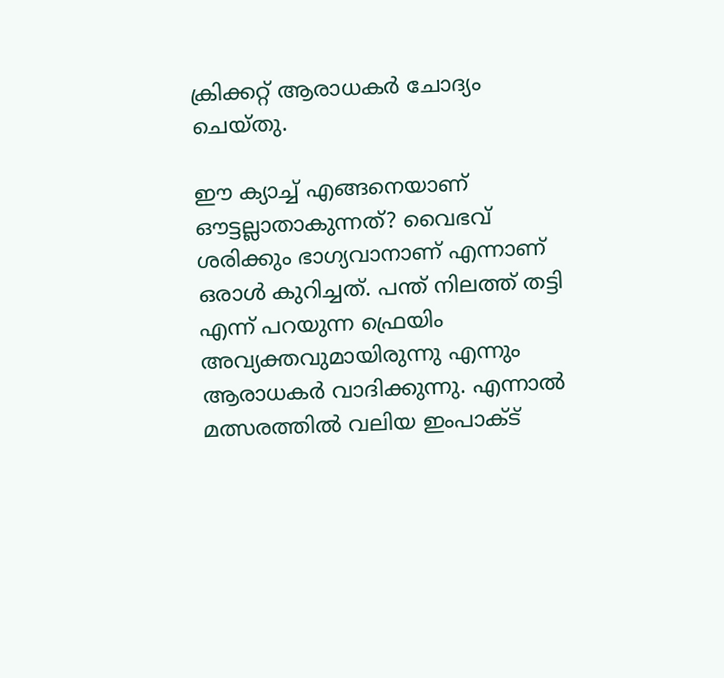ക്രിക്കറ്റ് ആരാധകര്‍ ചോദ്യം ചെയ്തു.

ഈ ക്യാച്ച് എങ്ങനെയാണ് ഔട്ടല്ലാതാകുന്നത്? വൈഭവ് ശരിക്കും ഭാഗ്യവാനാണ് എന്നാണ് ഒരാള്‍ കുറിച്ചത്. പന്ത് നിലത്ത് തട്ടി എന്ന് പറയുന്ന ഫ്രെയിം അവ്യക്തവുമായിരുന്നു എന്നും ആരാധകര്‍ വാദിക്കുന്നു. എന്നാല്‍ മത്സരത്തില്‍ വലിയ ഇംപാക്ട്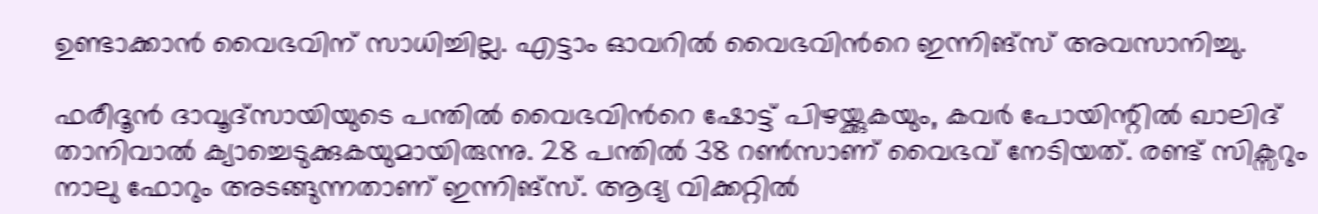ഉണ്ടാക്കാന്‍ വൈഭവിന് സാധിച്ചില്ല. എട്ടാം ഓവറില്‍ വൈഭവിന്‍റെ ഇന്നിങ്സ് അവസാനിച്ചു.

ഫരീദൂൻ ദാവൂദ്‌സായിയുടെ പന്തിൽ വൈഭവിന്‍റെ ഷോട്ട് പിഴയ്ക്കുകയും, കവർ പോയിന്റിൽ ഖാലിദ് താനിവാൽ ക്യാച്ചെടുക്കുകയുമായിരുന്നു. 28 പന്തില്‍ 38 റണ്‍സാണ് വൈഭവ് നേടിയത്. രണ്ട് സിക്സറും നാലു ഫോറും അടങ്ങുന്നതാണ് ഇന്നിങ്സ്. ആദ്യ വിക്കറ്റില്‍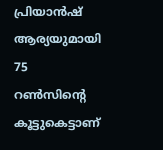പ്രിയാൻഷ് ആര്യയുമായി 75 റൺസിന്റെ കൂട്ടുകെട്ടാണ്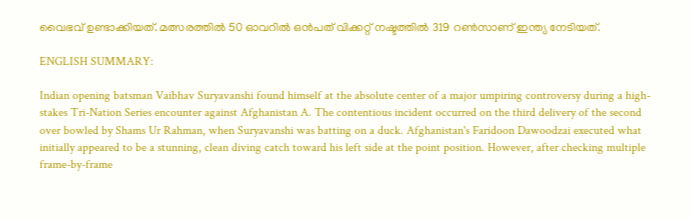വൈഭവ് ഉണ്ടാക്കിയത്. മത്സരത്തില്‍ 50 ഓവറില്‍ ഒന്‍പത് വിക്കറ്റ് നഷ്ടത്തില്‍ 319 റണ്‍സാണ് ഇന്ത്യ നേടിയത്.

ENGLISH SUMMARY:

Indian opening batsman Vaibhav Suryavanshi found himself at the absolute center of a major umpiring controversy during a high-stakes Tri-Nation Series encounter against Afghanistan A. The contentious incident occurred on the third delivery of the second over bowled by Shams Ur Rahman, when Suryavanshi was batting on a duck. Afghanistan's Faridoon Dawoodzai executed what initially appeared to be a stunning, clean diving catch toward his left side at the point position. However, after checking multiple frame-by-frame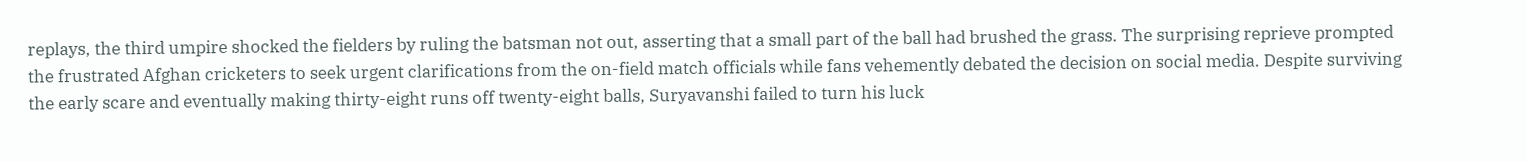replays, the third umpire shocked the fielders by ruling the batsman not out, asserting that a small part of the ball had brushed the grass. The surprising reprieve prompted the frustrated Afghan cricketers to seek urgent clarifications from the on-field match officials while fans vehemently debated the decision on social media. Despite surviving the early scare and eventually making thirty-eight runs off twenty-eight balls, Suryavanshi failed to turn his luck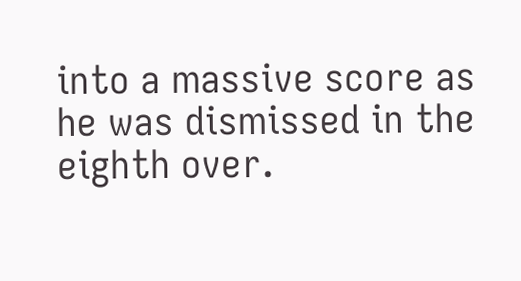into a massive score as he was dismissed in the eighth over.